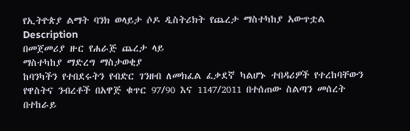የኢትዮጵያ ልማት ባንክ ወላይታ ሶዶ ዲስትሪክት የጨረታ ማስተካከያ አውጥቷል
Description
በመጀመሪያ ዙር የሐራጅ ጨረታ ላይ
ማስተካከያ ማድረግ ማስታወቂያ
ከባንካችን የተበደሩትን የብድር ገንዘብ ለመክፈል ፈቃደኛ ካልሆኑ ተበዳሪዎች የተረከባቸውን የዋስትና ንብረቶች በአዋጅ ቁጥር 97/90 እና 1147/2011 በተሰጠው ስልጣን መሰረት በተከራይ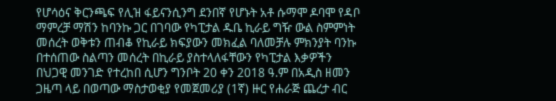የሆሳዕና ቅርንጫፍ የሊዝ ፋይናንሲንግ ደንበኛ የሆኑት አቶ ሱማሞ ዶባሞ የዳቦ ማምረቻ ማሽን ከባንኩ ጋር በገባው የካፒታል ዱቤ ኪራይ ግዥ ውል ስምምነት መሰረት ወቅቱን ጠብቆ የኪራይ ክፍያውን መክፈል ባለመቻሉ ምክንያት ባንኩ በተሰጠው ስልጣን መሰረት በኪራይ ያስተላለፋቸውን የካፒታል እቃዎችን በህጋዊ መንገድ የተረከበ ሲሆን ግንቦት 20 ቀን 2018 ዓ.ም በአዲስ ዘመን ጋዜጣ ላይ በወጣው ማስታወቂያ የመጀመሪያ (1ኛ) ዙር የሐራጅ ጨረታ ብር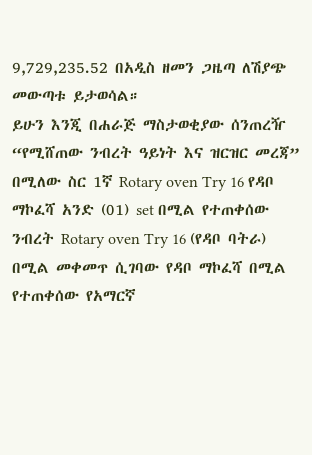9,729,235.52 በአዲስ ዘመን ጋዜጣ ለሽያጭ መውጣቱ ይታወሳል።
ይሁን እንጂ በሐራጅ ማስታወቂያው ሰንጠረዥ “የሚሸጠው ንብረት ዓይነት እና ዝርዝር መረጃ” በሚለው ስር 1ኛ Rotary oven Try 16 የዳቦ ማኮፈሻ አንድ (01) set በሚል የተጠቀሰው ንብረት Rotary oven Try 16 (የዳቦ ባትራ) በሚል መቀመጥ ሲገባው የዳቦ ማኮፈሻ በሚል የተጠቀሰው የአማርኛ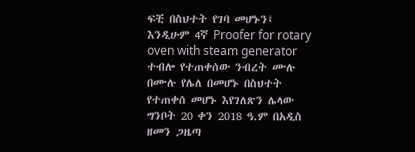ፍቺ በስህተት የገባ መሆኑን፤ እንዲሁም 4ኛ Proofer for rotary oven with steam generator ተብሎ የተጠቀሰው ንብረት ሙሉ በሙሉ የሌለ በመሆኑ በስህተት የተጠቀሰ መሆኑ እየገለጽን ሌላው ግንቦት 20 ቀን 2018 ዓ.ም በአዲስ ዘመን ጋዜጣ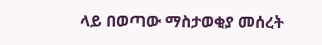ላይ በወጣው ማስታወቂያ መሰረት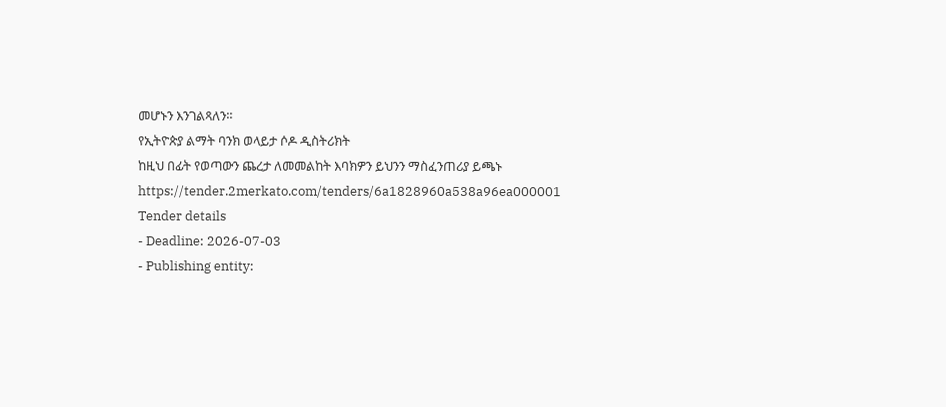መሆኑን እንገልጻለን።
የኢትዮጵያ ልማት ባንክ ወላይታ ሶዶ ዲስትሪክት
ከዚህ በፊት የወጣውን ጨረታ ለመመልከት እባክዎን ይህንን ማስፈንጠሪያ ይጫኑ
https://tender.2merkato.com/tenders/6a1828960a538a96ea000001
Tender details
- Deadline: 2026-07-03
- Publishing entity: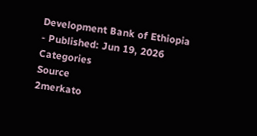Development Bank of Ethiopia
- Published: Jun 19, 2026
Categories
Source
2merkato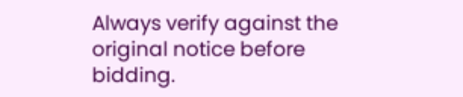Always verify against the original notice before bidding.